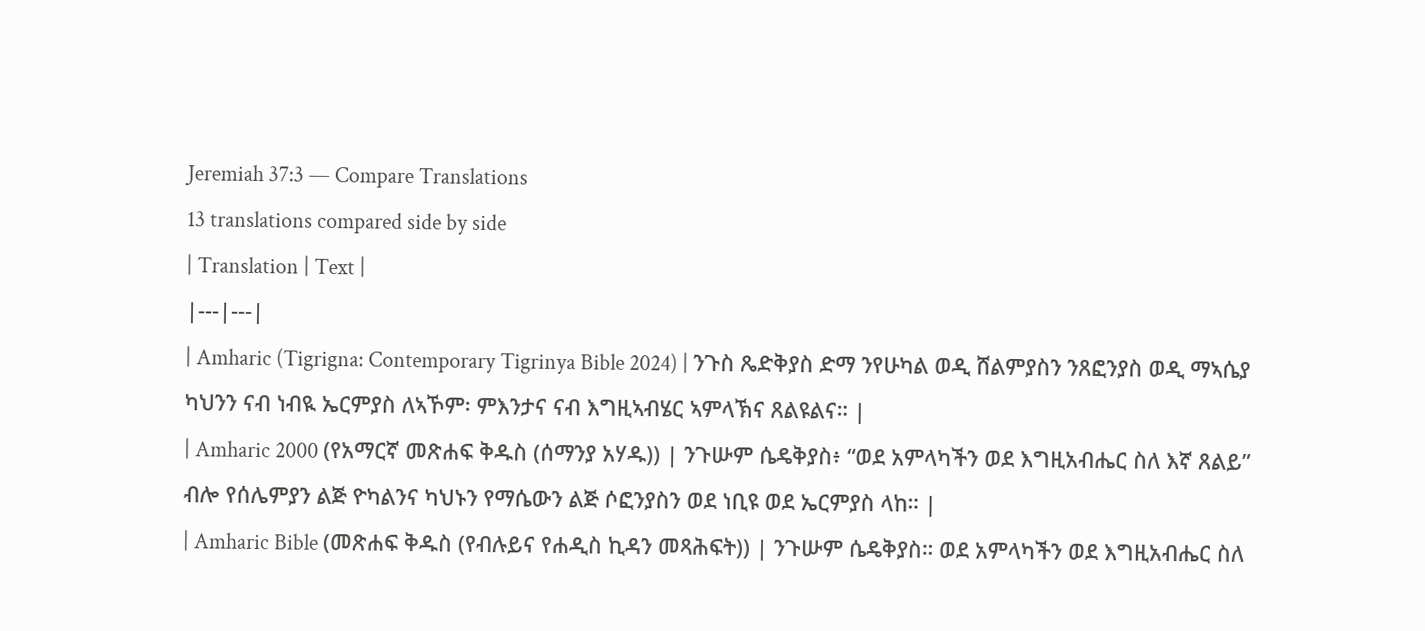Jeremiah 37:3 — Compare Translations
13 translations compared side by side
| Translation | Text |
|---|---|
| Amharic (Tigrigna: Contemporary Tigrinya Bible 2024) | ንጉስ ጼድቅያስ ድማ ንየሁካል ወዲ ሸልምያስን ንጸፎንያስ ወዲ ማኣሴያ ካህንን ናብ ነብዪ ኤርምያስ ለኣኾም፡ ምእንታና ናብ እግዚኣብሄር ኣምላኽና ጸልዩልና። |
| Amharic 2000 (የአማርኛ መጽሐፍ ቅዱስ (ሰማንያ አሃዱ)) | ንጉሡም ሴዴቅያስ፥ “ወደ አምላካችን ወደ እግዚአብሔር ስለ እኛ ጸልይ” ብሎ የሰሌምያን ልጅ ዮካልንና ካህኑን የማሴውን ልጅ ሶፎንያስን ወደ ነቢዩ ወደ ኤርምያስ ላከ። |
| Amharic Bible (መጽሐፍ ቅዱስ (የብሉይና የሐዲስ ኪዳን መጻሕፍት)) | ንጉሡም ሴዴቅያስ። ወደ አምላካችን ወደ እግዚአብሔር ስለ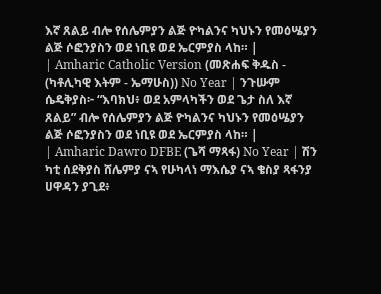እኛ ጸልይ ብሎ የሰሌምያን ልጅ ዮካልንና ካህኑን የመዕሤያን ልጅ ሶፎንያስን ወደ ነቢዩ ወደ ኤርምያስ ላከ። |
| Amharic Catholic Version (መጽሐፍ ቅዱስ - (ካቶሊካዊ እትም - ኤማሁስ)) No Year | ንጉሡም ሴዴቅያስ፦ “እባክህ፥ ወደ አምላካችን ወደ ጌታ ስለ እኛ ጸልይ” ብሎ የሰሌምያን ልጅ ዮካልንና ካህኑን የመዕሤያን ልጅ ሶፎንያስን ወደ ነቢዩ ወደ ኤርምያስ ላከ። |
| Amharic Dawro DFBE (ጌሻ ማጻፋ) No Year | ሽን ካቲ ሰደቅያስ ሸሌምያ ናኣ የሁካላነ ማእሴያ ናኣ ቄስያ ጻፋንያ ሀዋዳን ያጊደ፥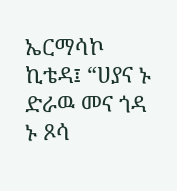ኤርማሳኮ ኪቴዳ፤ “ሀያና ኑ ድራዉ መና ጎዳ ኑ ጾሳ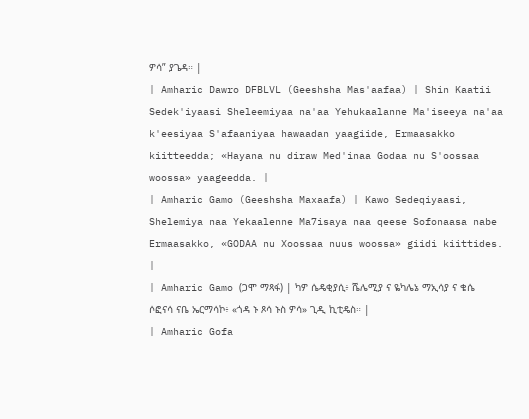ዎሳ” ያጌዳ። |
| Amharic Dawro DFBLVL (Geeshsha Mas'aafaa) | Shin Kaatii Sedek'iyaasi Sheleemiyaa na'aa Yehukaalanne Ma'iseeya na'aa k'eesiyaa S'afaaniyaa hawaadan yaagiide, Ermaasakko kiitteedda; «Hayana nu diraw Med'inaa Godaa nu S'oossaa woossa» yaageedda. |
| Amharic Gamo (Geeshsha Maxaafa) | Kawo Sedeqiyaasi, Shelemiya naa Yekaalenne Ma7isaya naa qeese Sofonaasa nabe Ermaasakko, «GODAA nu Xoossaa nuus woossa» giidi kiittides. |
| Amharic Gamo (ጋሞ ማጻፋ) | ካዎ ሴዴቂያሲ፥ ሼሌሚያ ና ዬካሌኔ ማኢሳያ ና ቄሴ ሶፎናሳ ናቤ ኤርማሳኮ፥ «ጎዳ ኑ ጾሳ ኑስ ዎሳ» ጊዲ ኪቲዴስ። |
| Amharic Gofa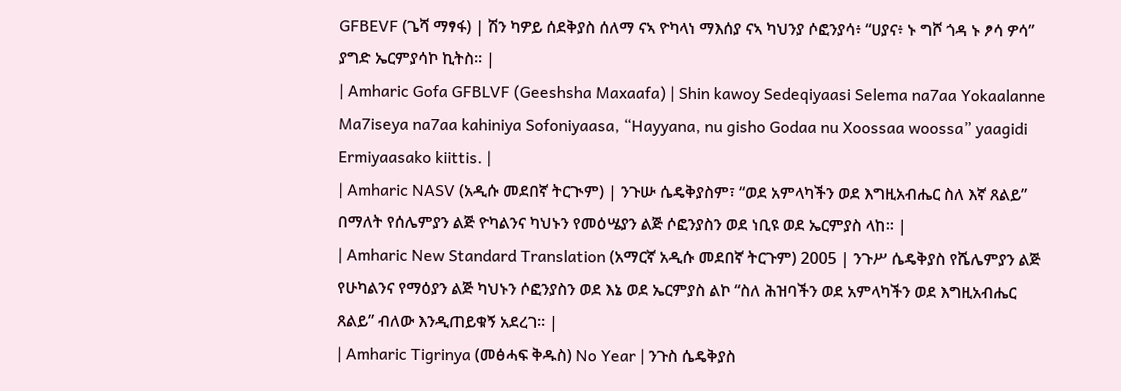GFBEVF (ጌሻ ማፃፋ) | ሽን ካዎይ ሰደቅያስ ሰለማ ናኣ ዮካላነ ማእሰያ ናኣ ካህንያ ሶፎንያሳ፥ “ሀያና፥ ኑ ግሾ ጎዳ ኑ ፆሳ ዎሳ” ያግድ ኤርምያሳኮ ኪትስ። |
| Amharic Gofa GFBLVF (Geeshsha Maxaafa) | Shin kawoy Sedeqiyaasi Selema na7aa Yokaalanne Ma7iseya na7aa kahiniya Sofoniyaasa, “Hayyana, nu gisho Godaa nu Xoossaa woossa” yaagidi Ermiyaasako kiittis. |
| Amharic NASV (አዲሱ መደበኛ ትርጒም) | ንጉሡ ሴዴቅያስም፣ “ወደ አምላካችን ወደ እግዚአብሔር ስለ እኛ ጸልይ” በማለት የሰሌምያን ልጅ ዮካልንና ካህኑን የመዕሤያን ልጅ ሶፎንያስን ወደ ነቢዩ ወደ ኤርምያስ ላከ። |
| Amharic New Standard Translation (አማርኛ አዲሱ መደበኛ ትርጉም) 2005 | ንጉሥ ሴዴቅያስ የሼሌምያን ልጅ የሁካልንና የማዕያን ልጅ ካህኑን ሶፎንያስን ወደ እኔ ወደ ኤርምያስ ልኮ “ስለ ሕዝባችን ወደ አምላካችን ወደ እግዚአብሔር ጸልይ” ብለው እንዲጠይቁኝ አደረገ። |
| Amharic Tigrinya (መፅሓፍ ቅዱስ) No Year | ንጉስ ሴዴቅያስ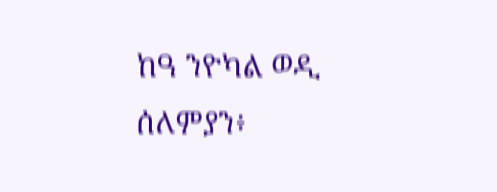ከዓ ንዮካል ወዲ ሰለምያን፥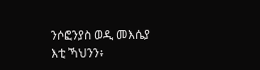ንሶፎንያስ ወዲ መእሴያ እቲ ኻህንን፥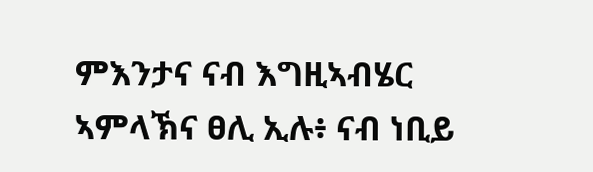ምእንታና ናብ እግዚኣብሄር ኣምላኽና ፀሊ ኢሉ፥ ናብ ነቢይ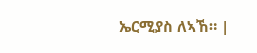ኤርሚያስ ለኣኸ። |